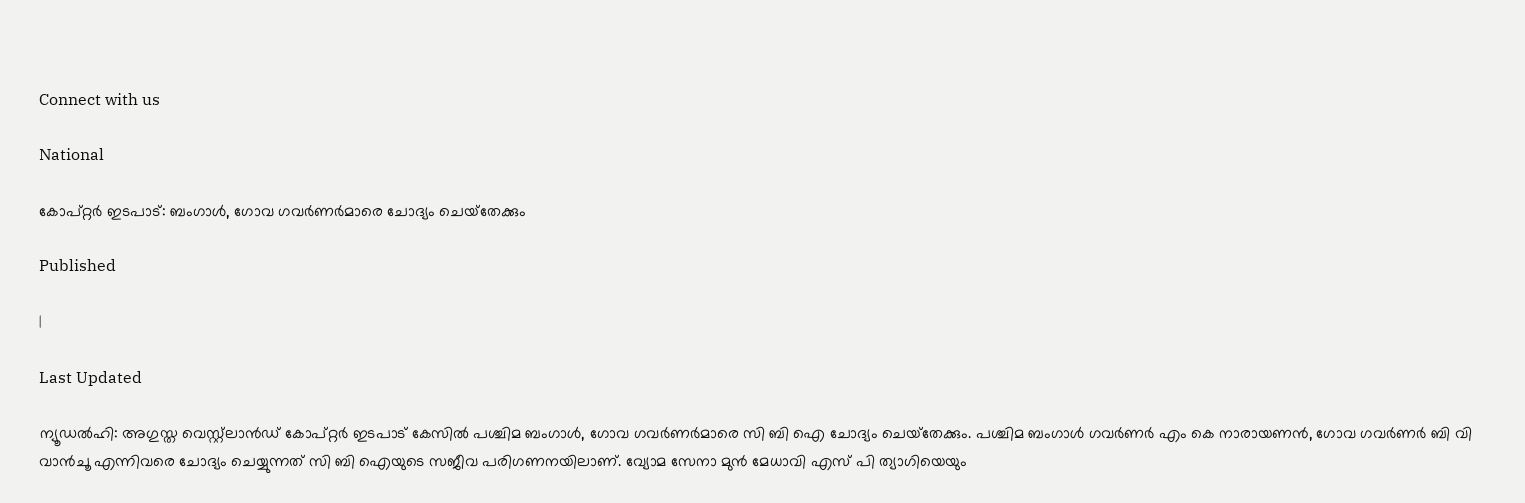Connect with us

National

കോപ്റ്റര്‍ ഇടപാട്: ബംഗാള്‍, ഗോവ ഗവര്‍ണര്‍മാരെ ചോദ്യം ചെയ്‌തേക്കും

Published

|

Last Updated

ന്യൂഡല്‍ഹി: അഗുസ്ത വെസ്റ്റ്‌ലാന്‍ഡ് കോപ്റ്റര്‍ ഇടപാട് കേസില്‍ പശ്ചിമ ബംഗാള്‍, ഗോവ ഗവര്‍ണര്‍മാരെ സി ബി ഐ ചോദ്യം ചെയ്‌തേക്കും. പശ്ചിമ ബംഗാള്‍ ഗവര്‍ണര്‍ എം കെ നാരായണന്‍, ഗോവ ഗവര്‍ണര്‍ ബി വി വാന്‍ചൂ എന്നിവരെ ചോദ്യം ചെയ്യുന്നത് സി ബി ഐയുടെ സജീവ പരിഗണനയിലാണ്. വ്യോമ സേനാ മുന്‍ മേധാവി എസ് പി ത്യാഗിയെയും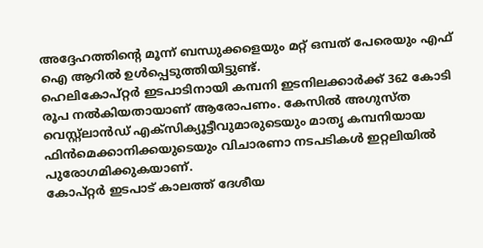അദ്ദേഹത്തിന്റെ മൂന്ന് ബന്ധുക്കളെയും മറ്റ് ഒമ്പത് പേരെയും എഫ് ഐ ആറില്‍ ഉള്‍പ്പെടുത്തിയിട്ടുണ്ട്.
ഹെലികോപ്റ്റര്‍ ഇടപാടിനായി കമ്പനി ഇടനിലക്കാര്‍ക്ക് 362 കോടി രൂപ നല്‍കിയതായാണ് ആരോപണം. കേസില്‍ അഗുസ്ത വെസ്റ്റ്‌ലാന്‍ഡ് എക്‌സിക്യൂട്ടീവുമാരുടെയും മാതൃ കമ്പനിയായ ഫിന്‍മെക്കാനിക്കയുടെയും വിചാരണാ നടപടികള്‍ ഇറ്റലിയില്‍ പുരോഗമിക്കുകയാണ്.
കോപ്റ്റര്‍ ഇടപാട് കാലത്ത് ദേശീയ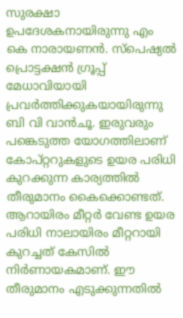സുരക്ഷാ ഉപദേശകനായിരുന്നു എം കെ നാരായണന്‍. സ്‌പെഷ്യല്‍ പ്രൊട്ടക്ഷന്‍ ഗ്രൂപ്പ് മേധാവിയായി പ്രവര്‍ത്തിക്കുകയായിരുന്നു ബി വി വാന്‍ചൂ. ഇരുവരും പങ്കെടുത്ത യോഗത്തിലാണ് കോപ്റ്ററുകളുടെ ഉയര പരിധി കുറക്കുന്ന കാര്യത്തില്‍ തീരുമാനം കൈക്കൊണ്ടത്. ആറായിരം മീറ്റര്‍ വേണ്ട ഉയര പരിധി നാലായിരം മീറ്ററായി കുറച്ചത് കേസില്‍ നിര്‍ണായകമാണ്. ഈ തീരുമാനം എടുക്കുന്നതില്‍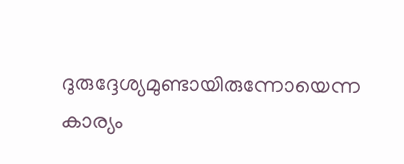ദുരുദ്ദേശ്യമുണ്ടായിരുന്നോയെന്ന കാര്യം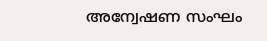അന്വേഷണ സംഘം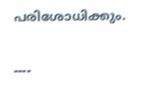പരിശോധിക്കും.

----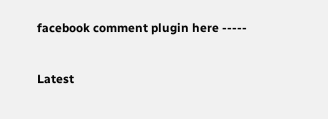facebook comment plugin here -----

Latest